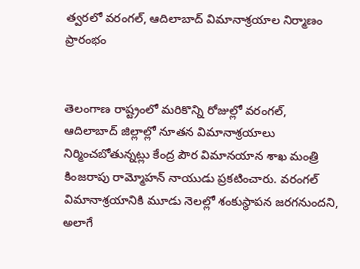త్వరలో వరంగల్‌, ఆదిలాబాద్ విమానాశ్రయాల నిర్మాణం ప్రారంభం


తెలంగాణ రాష్ట్రంలో మరికొన్ని రోజుల్లో వరంగల్, ఆదిలాబాద్ జిల్లాల్లో నూతన విమానాశ్రయాలు నిర్మించబోతున్నట్లు కేంద్ర పౌర విమానయాన శాఖ మంత్రి కింజరాపు రామ్మోహన్ నాయుడు ప్రకటించారు. వరంగల్ విమానాశ్రయానికి మూడు నెలల్లో శంకుస్థాపన జరగనుందని, అలాగే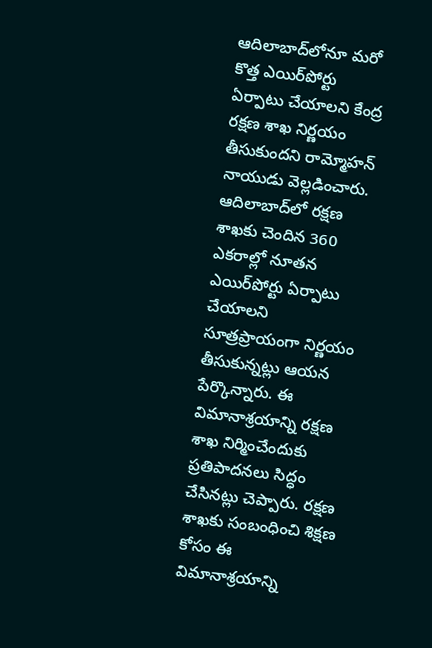ఆదిలాబాద్‌లోనూ మరో కొత్త ఎయిర్‌పోర్టు ఏర్పాటు చేయాలని కేంద్ర రక్షణ శాఖ నిర్ణయం తీసుకుందని రామ్మోహన్ నాయుడు వెల్లడించారు. ఆదిలాబాద్‌లో రక్షణ శాఖకు చెందిన 360 ఎకరాల్లో నూతన ఎయిర్‌పోర్టు ఏర్పాటు చేయాలని సూత్రప్రాయంగా నిర్ణయం తీసుకున్నట్లు ఆయన పేర్కొన్నారు. ఈ విమానాశ్రయాన్ని రక్షణ శాఖ నిర్మించేందుకు ప్రతిపాదనలు సిద్ధం చేసినట్లు చెప్పారు. రక్షణ శాఖకు సంబంధించి శిక్షణ కోసం ఈ విమానాశ్రయాన్ని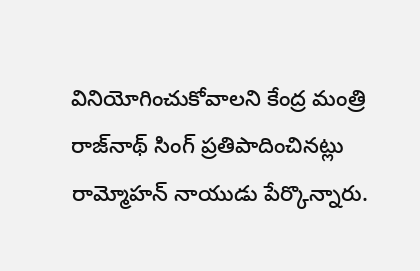వినియోగించుకోవాలని కేంద్ర మంత్రి రాజ్‌నాథ్ సింగ్ ప్రతిపాదించినట్లు రామ్మోహన్ నాయుడు పేర్కొన్నారు.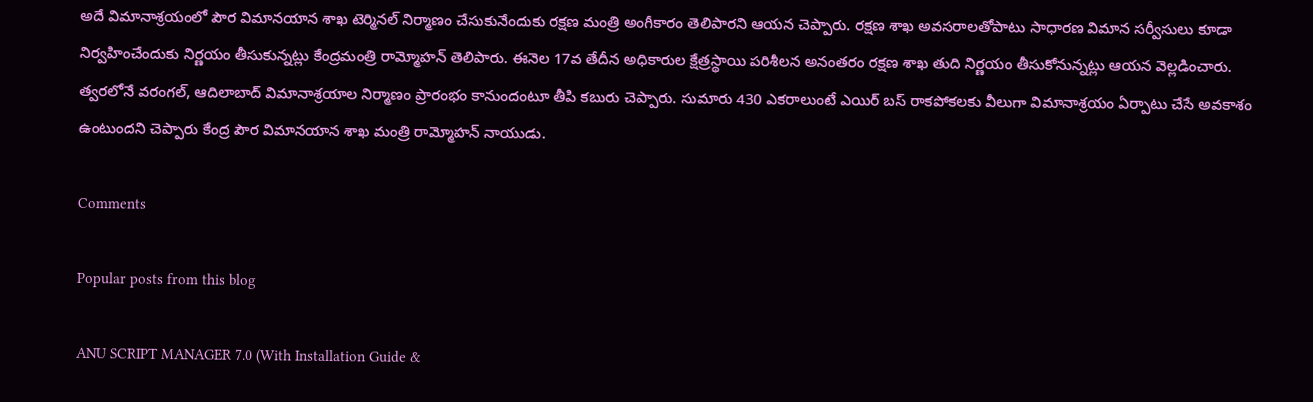అదే విమానాశ్రయంలో పౌర విమానయాన శాఖ టెర్మినల్ నిర్మాణం చేసుకునేందుకు రక్షణ మంత్రి అంగీకారం తెలిపారని ఆయన చెప్పారు. రక్షణ శాఖ అవసరాలతోపాటు సాధారణ విమాన సర్వీసులు కూడా నిర్వహించేందుకు నిర్ణయం తీసుకున్నట్లు కేంద్రమంత్రి రామ్మోహన్ తెలిపారు. ఈనెల 17వ తేదీన అధికారుల క్షేత్రస్థాయి పరిశీలన అనంతరం రక్షణ శాఖ తుది నిర్ణయం తీసుకోనున్నట్లు ఆయన వెల్లడించారు. త్వరలోనే వరంగల్‌, ఆదిలాబాద్ విమానాశ్రయాల నిర్మాణం ప్రారంభం కానుందంటూ తీపి కబురు చెప్పారు. సుమారు 430 ఎకరాలుంటే ఎయిర్ బస్ రాకపోకలకు వీలుగా విమానాశ్రయం ఏర్పాటు చేసే అవకాశం ఉంటుందని చెప్పారు కేంద్ర పౌర విమానయాన శాఖ మంత్రి రామ్మోహన్ నాయుడు.

Comments

Popular posts from this blog

ANU SCRIPT MANAGER 7.0 (With Installation Guide &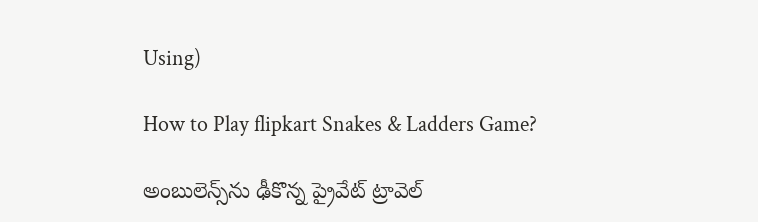Using)

How to Play flipkart Snakes & Ladders Game?

అంబులెన్స్‌ను ఢీకొన్న ప్రైవేట్ ట్రావెల్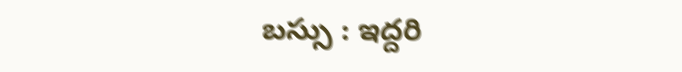బస్సు : ఇద్దరి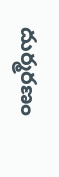దుర్మరణం